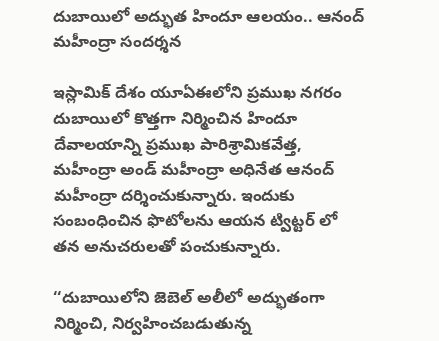దుబాయిలో అద్భుత హిందూ ఆలయం.. ఆనంద్ మహీంద్రా సందర్శన

ఇస్లామిక్ దేశం యూఏఈలోని ప్రముఖ నగరం దుబాయిలో కొత్తగా నిర్మించిన హిందూ దేవాలయాన్ని ప్రముఖ పారిశ్రామికవేత్త, మహీంద్రా అండ్ మహీంద్రా అధినేత ఆనంద్ మహీంద్రా దర్శించుకున్నారు. ఇందుకు సంబంధించిన ఫొటోలను ఆయన ట్విట్టర్ లో తన అనుచరులతో పంచుకున్నారు.

‘‘దుబాయిలోని జెబెల్ అలీలో అద్భుతంగా నిర్మించి, నిర్వహించబడుతున్న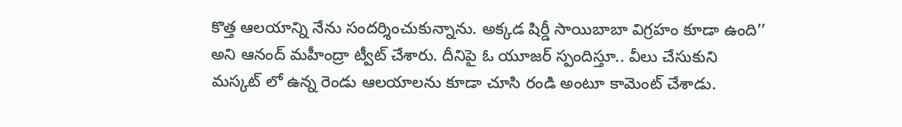కొత్త ఆలయాన్ని నేను సందర్శించుకున్నాను. అక్కడ షిర్డీ సాయిబాబా విగ్రహం కూడా ఉంది’’ అని ఆనంద్ మహీంద్రా ట్వీట్ చేశారు. దీనిపై ఓ యూజర్ స్పందిస్తూ.. వీలు చేసుకుని మస్కట్ లో ఉన్న రెండు ఆలయాలను కూడా చూసి రండి అంటూ కామెంట్ చేశాడు.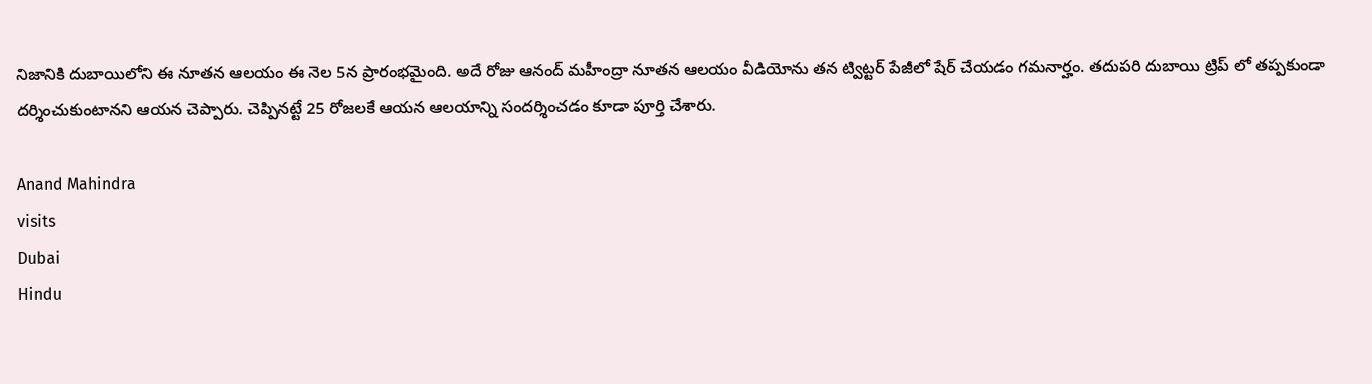నిజానికి దుబాయిలోని ఈ నూతన ఆలయం ఈ నెల 5న ప్రారంభమైంది. అదే రోజు ఆనంద్ మహీంద్రా నూతన ఆలయం వీడియోను తన ట్విట్టర్ పేజీలో షేర్ చేయడం గమనార్హం. తదుపరి దుబాయి ట్రిప్ లో తప్పకుండా దర్శించుకుంటానని ఆయన చెప్పారు. చెప్పినట్టే 25 రోజలకే ఆయన ఆలయాన్ని సందర్శించడం కూడా పూర్తి చేశారు.

Anand Mahindra
visits
Dubai
Hindu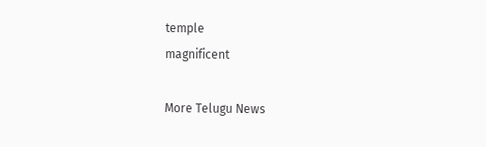temple
magnificent

More Telugu News